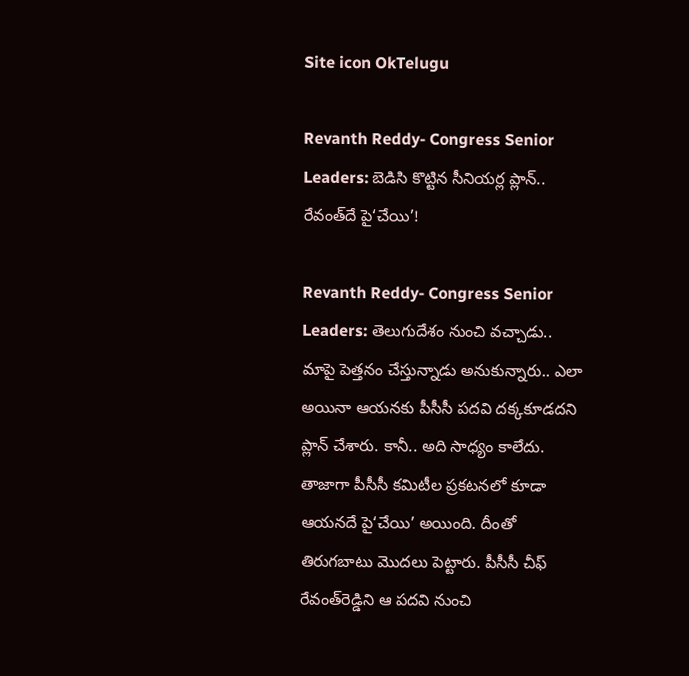Site icon OkTelugu

Revanth Reddy- Congress Senior Leaders: బెడిసి కొట్టిన సీనియర్ల ప్లాన్‌.. రేవంత్‌దే పై‘చేయి’!

Revanth Reddy- Congress Senior Leaders: తెలుగుదేశం నుంచి వచ్చాడు.. మాపై పెత్తనం చేస్తున్నాడు అనుకున్నారు.. ఎలా అయినా ఆయనకు పీసీసీ పదవి దక్కకూడదని ప్లాన్‌ చేశారు. కానీ.. అది సాధ్యం కాలేదు. తాజాగా పీసీసీ కమిటీల ప్రకటనలో కూడా ఆయనదే పై‘చేయి’ అయింది. దీంతో తిరుగబాటు మొదలు పెట్టారు. పీసీసీ చీఫ్‌ రేవంత్‌రెడ్డిని ఆ పదవి నుంచి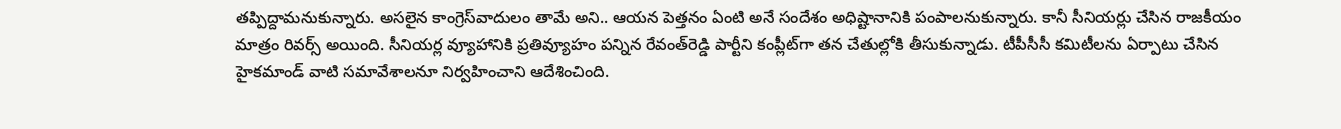తప్పిద్దామనుకున్నారు. అసలైన కాంగ్రెస్‌వాదులం తామే అని.. ఆయన పెత్తనం ఏంటి అనే సందేశం అధిష్టానానికి పంపాలనుకున్నారు. కానీ సీనియర్లు చేసిన రాజకీయం మాత్రం రివర్స్‌ అయింది. సీనియర్ల వ్యూహానికి ప్రతివ్యూహం పన్నిన రేవంత్‌రెడ్డి పార్టీని కంప్లీట్‌గా తన చేతుల్లోకి తీసుకున్నాడు. టీపీసీసీ కమిటీలను ఏర్పాటు చేసిన హైకమాండ్‌ వాటి సమావేశాలనూ నిర్వహించాని ఆదేశించింది.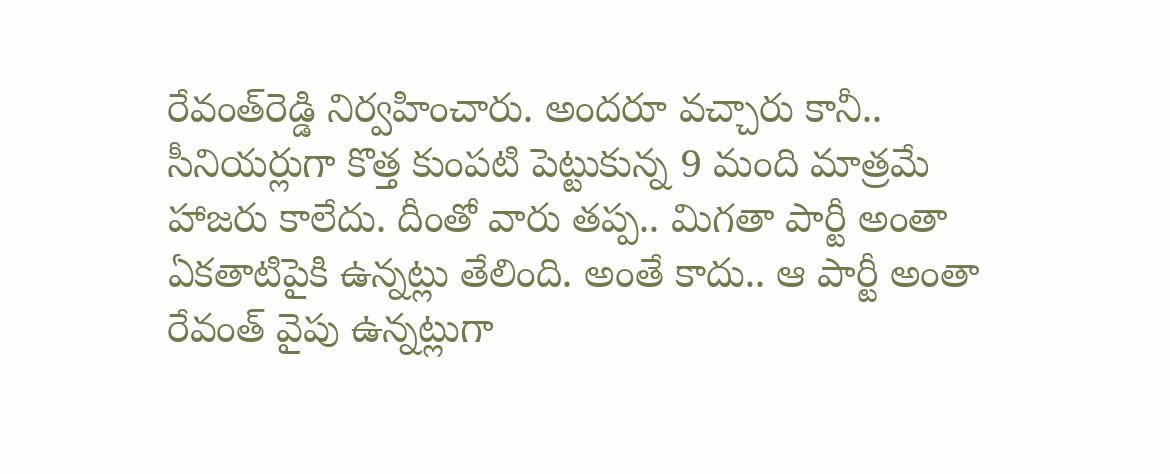రేవంత్‌రెడ్డి నిర్వహించారు. అందరూ వచ్చారు కానీ.. సీనియర్లుగా కొత్త కుంపటి పెట్టుకున్న 9 మంది మాత్రమే హాజరు కాలేదు. దీంతో వారు తప్ప.. మిగతా పార్టీ అంతా ఏకతాటిపైకి ఉన్నట్లు తేలింది. అంతే కాదు.. ఆ పార్టీ అంతా రేవంత్‌ వైపు ఉన్నట్లుగా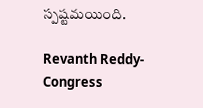స్పష్టమయింది.

Revanth Reddy- Congress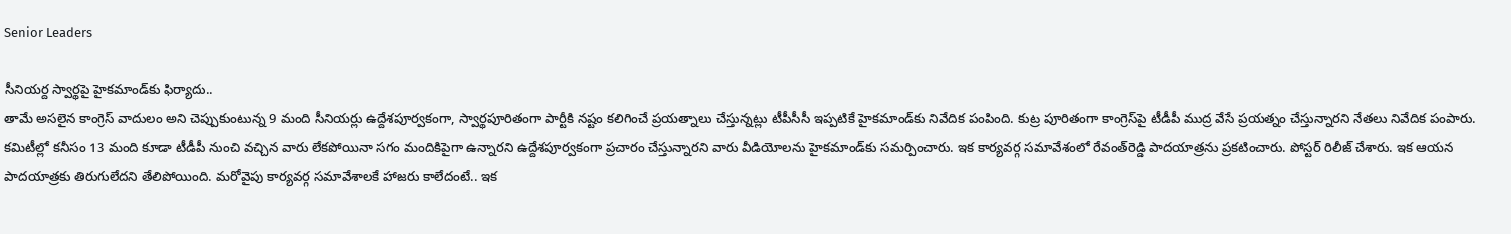Senior Leaders

సీనియర్ద స్వార్థపై హైకమాండ్‌కు ఫిర్యాదు..
తామే అసలైన కాంగ్రెస్‌ వాదులం అని చెప్పుకుంటున్న 9 మంది సీనియర్లు ఉద్దేశపూర్వకంగా, స్వార్థపూరితంగా పార్టీకి నష్టం కలిగించే ప్రయత్నాలు చేస్తున్నట్లు టీపీసీసీ ఇప్పటికే హైకమాండ్‌కు నివేదిక పంపింది. కుట్ర పూరితంగా కాంగ్రెస్‌పై టీడీపీ ముద్ర వేసే ప్రయత్నం చేస్తున్నారని నేతలు నివేదిక పంపారు. కమిటీల్లో కనీసం 13 మంది కూడా టీడీపీ నుంచి వచ్చిన వారు లేకపోయినా సగం మందికిపైగా ఉన్నారని ఉద్దేశపూర్వకంగా ప్రచారం చేస్తున్నారని వారు వీడియోలను హైకమాండ్‌కు సమర్పించారు. ఇక కార్యవర్గ సమావేశంలో రేవంత్‌రెడ్డి పాదయాత్రను ప్రకటించారు. పోస్టర్‌ రిలీజ్‌ చేశారు. ఇక ఆయన పాదయాత్రకు తిరుగులేదని తేలిపోయింది. మరోవైపు కార్యవర్గ సమావేశాలకే హాజరు కాలేదంటే.. ఇక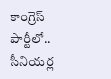కాంగ్రెస్‌ పార్టీలో.. సీనియర్ల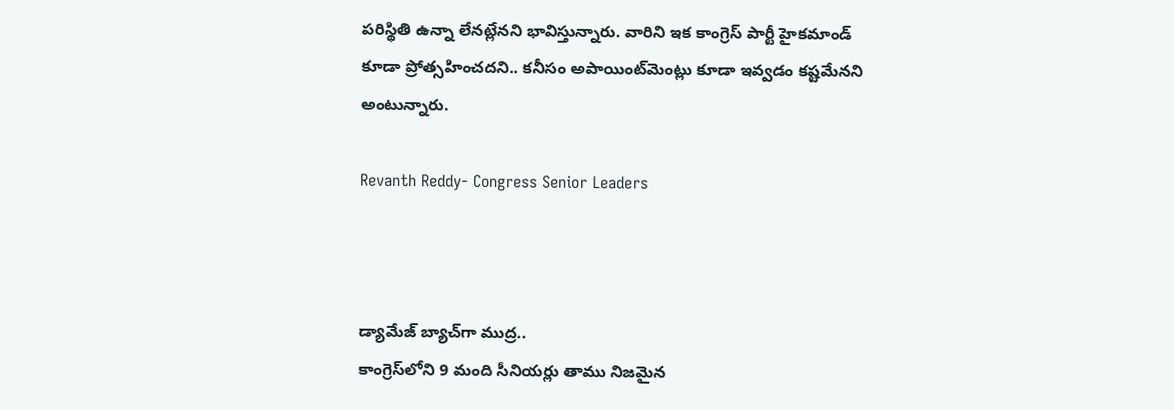పరిస్థితి ఉన్నా లేనట్లేనని భావిస్తున్నారు. వారిని ఇక కాంగ్రెస్‌ పార్టీ హైకమాండ్‌ కూడా ప్రోత్సహించదని.. కనీసం అపాయింట్‌మెంట్లు కూడా ఇవ్వడం కష్టమేనని అంటున్నారు.

Revanth Reddy- Congress Senior Leaders



డ్యామేజ్‌ బ్యాచ్‌గా ముద్ర..
కాంగ్రెస్‌లోని 9 మంది సీనియర్లు తాము నిజమైన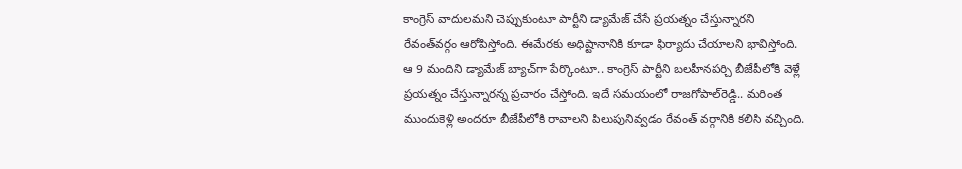కాంగ్రెస్‌ వాదులమని చెప్పుకుంటూ పార్టీని డ్యామేజ్‌ చేసే ప్రయత్నం చేస్తున్నారని రేవంత్‌వర్గం ఆరోపిస్తోంది. ఈమేరకు అధిష్టానానికి కూడా ఫిర్యాదు చేయాలని భావిస్తోంది. ఆ 9 మందిని డ్యామేజ్‌ బ్యాచ్‌గా పేర్కొంటూ.. కాంగ్రెస్‌ పార్టీని బలహీనపర్చి బీజేపీలోకి వెళ్లే ప్రయత్నం చేస్తున్నారన్న ప్రచారం చేస్తోంది. ఇదే సమయంలో రాజగోపాల్‌రెడ్డి.. మరింత ముందుకెళ్లి అందరూ బీజేపీలోకి రావాలని పిలుపునివ్వడం రేవంత్‌ వర్గానికి కలిసి వచ్చింది.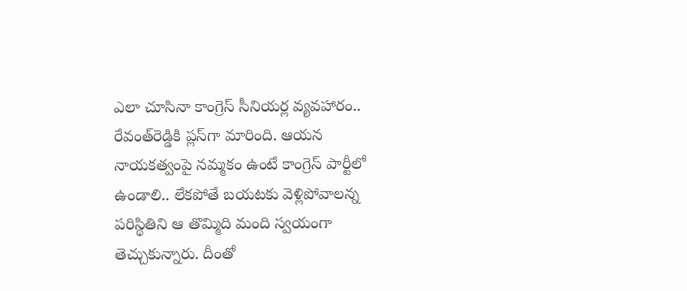ఎలా చూసినా కాంగ్రెస్‌ సీనియర్ల వ్యవహారం.. రేవంత్‌రెడ్డికి ప్లస్‌గా మారింది. ఆయన నాయకత్వంపై నమ్మకం ఉంటే కాంగ్రెస్‌ పార్టీలో ఉండాలి.. లేకపోతే బయటకు వెళ్లిపోవాలన్న పరిస్థితిని ఆ తొమ్మిది మంది స్వయంగా తెచ్చుకున్నారు. దీంతో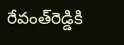రేవంత్‌రెడ్డికి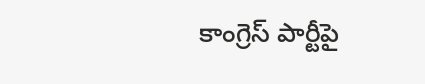కాంగ్రెస్‌ పార్టీపై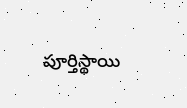పూర్తిస్థాయి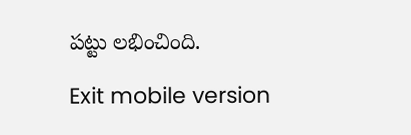పట్టు లభించింది.

Exit mobile version